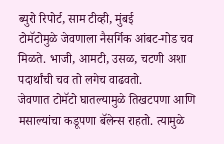ब्युरो रिपोर्ट, साम टीव्ही, मुंबई
टोमॅटोमुळे जेवणाला नैसर्गिक आंबट-गोड चव मिळते. भाजी, आमटी, उसळ, चटणी अशा पदार्थांची चव तो लगेच वाढवतो.
जेवणात टोमॅटो घातल्यामुळे तिखटपणा आणि मसाल्यांचा कडूपणा बॅलेन्स राहतो. त्यामुळे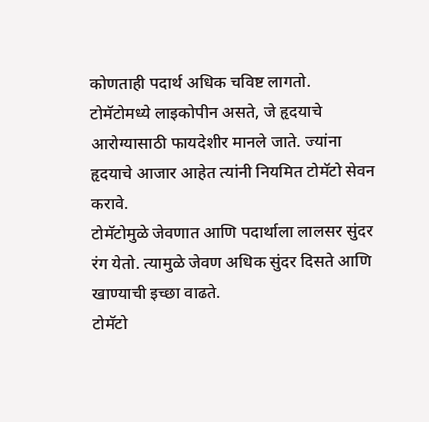कोणताही पदार्थ अधिक चविष्ट लागतो.
टोमॅटोमध्ये लाइकोपीन असते, जे हृदयाचे आरोग्यासाठी फायदेशीर मानले जाते. ज्यांना हृदयाचे आजार आहेत त्यांनी नियमित टोमॅटो सेवन करावे.
टोमॅटोमुळे जेवणात आणि पदार्थाला लालसर सुंदर रंग येतो. त्यामुळे जेवण अधिक सुंदर दिसते आणि खाण्याची इच्छा वाढते.
टोमॅटो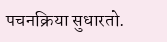पचनक्रिया सुधारतो.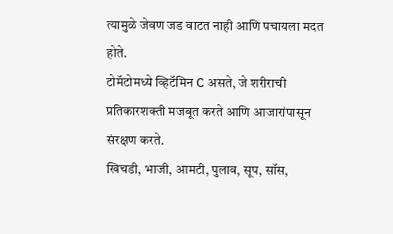त्यामुळे जेवण जड वाटत नाही आणि पचायला मदत होते.
टोमॅटोमध्ये व्हिटॅमिन C असते, जे शरीराची प्रतिकारशक्ती मजबूत करते आणि आजारांपासून संरक्षण करते.
खिचडी, भाजी, आमटी, पुलाव, सूप, सॉस,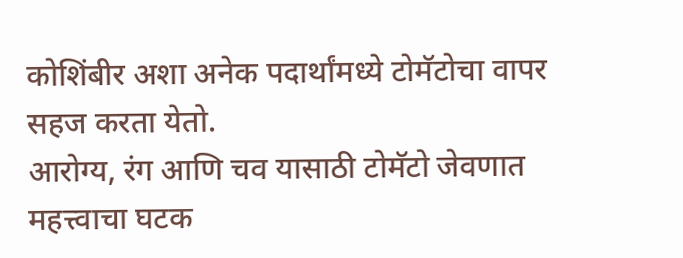कोशिंबीर अशा अनेक पदार्थांमध्ये टोमॅटोचा वापर सहज करता येतो.
आरोग्य, रंग आणि चव यासाठी टोमॅटो जेवणात महत्त्वाचा घटक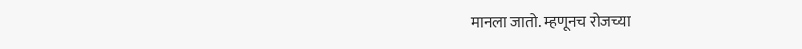मानला जातो. म्हणूनच रोजच्या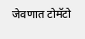जेवणात टोमॅटो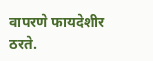वापरणे फायदेशीर ठरते.